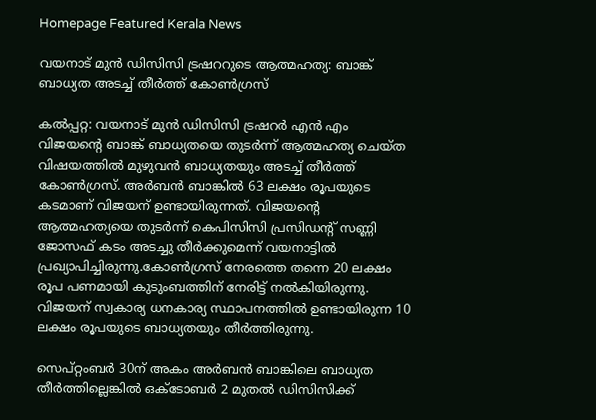Homepage Featured Kerala News

വയനാട് മുൻ ഡിസിസി ട്രഷററുടെ ആത്മഹത്യ: ബാങ്ക് ബാധ്യത അടച്ച് തീർത്ത് കോൺഗ്രസ്

കല്‍പ്പറ്റ: വയനാട് മുൻ ഡിസിസി ട്രഷറര്‍ എൻ എം വിജയന്‍റെ ബാങ്ക് ബാധ്യതയെ തുടർന്ന് ആത്മഹത്യ ചെയ്ത വിഷയത്തിൽ മുഴുവൻ ബാധ്യതയും അടച്ച് തീർത്ത് കോൺഗ്രസ്. അർബൻ ബാങ്കിൽ 63 ലക്ഷം രൂപയുടെ കടമാണ് വിജയന് ഉണ്ടായിരുന്നത്. വിജയന്റെ ആത്മഹത്യയെ തുടർന്ന് കെപിസിസി പ്രസിഡന്‍റ് സണ്ണി ജോസഫ് കടം അടച്ചു തീർക്കുമെന്ന് വയനാട്ടിൽ പ്രഖ്യാപിച്ചിരുന്നു.കോൺഗ്രസ് നേരത്തെ തന്നെ 20 ലക്ഷം രൂപ പണമായി കുടുംബത്തിന് നേരിട്ട് നൽകിയിരുന്നു. വിജയന് സ്വകാര്യ ധനകാര്യ സ്ഥാപനത്തിൽ ഉണ്ടായിരുന്ന 10 ലക്ഷം രൂപയുടെ ബാധ്യതയും തീർത്തിരുന്നു.

സെപ്റ്റംബർ 30ന് അകം അർബൻ ബാങ്കിലെ ബാധ്യത തീർത്തില്ലെങ്കിൽ ഒക്ടോബർ 2 മുതൽ ഡിസിസിക്ക്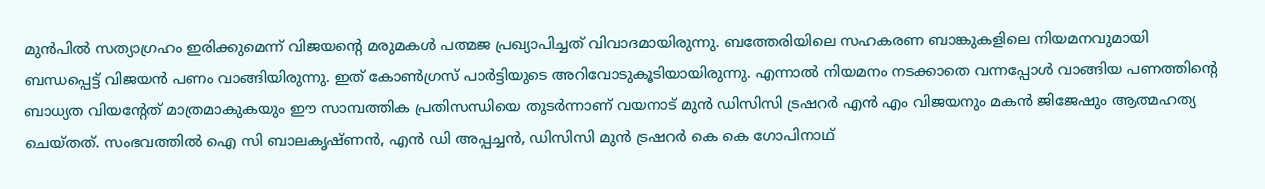മുൻപിൽ സത്യാഗ്രഹം ഇരിക്കുമെന്ന് വിജയന്റെ മരുമകൾ പത്മജ പ്രഖ്യാപിച്ചത് വിവാദമായിരുന്നു. ബത്തേരിയിലെ സഹകരണ ബാങ്കുകളിലെ നിയമനവുമായി ബന്ധപ്പെട്ട് വിജയൻ പണം വാങ്ങിയിരുന്നു. ഇത് കോൺഗ്രസ് പാർട്ടിയുടെ അറിവോടുകൂടിയായിരുന്നു. എന്നാൽ നിയമനം നടക്കാതെ വന്നപ്പോൾ വാങ്ങിയ പണത്തിന്റെ ബാധ്യത വി‍യന്റേത് മാത്രമാകുകയും ഈ സാമ്പത്തിക പ്രതിസന്ധിയെ തുടർന്നാണ് വയനാട് മുൻ ഡിസിസി ട്രഷറര്‍ എന്‍ എം വിജയനും മകന്‍ ജിജേഷും ആത്മഹത്യ ചെയ്തത്. സംഭവത്തിൽ ഐ സി ബാലകൃഷ്ണന്‍, എന്‍ ഡി അപ്പച്ചന്‍, ഡിസിസി മുന്‍ ട്രഷറര്‍ കെ കെ ഗോപിനാഥ്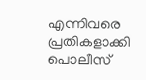എന്നിവരെ പ്രതികളാക്കി പൊലീസ്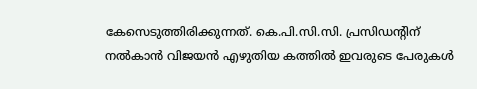കേസെടുത്തിരിക്കുന്നത്. കെ.പി.സി.സി. പ്രസിഡന്റിന് നല്‍കാന്‍ വിജയന്‍ എഴുതിയ കത്തില്‍ ഇവരുടെ പേരുകള്‍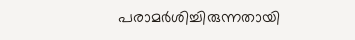പരാമര്‍ശിച്ചിരുന്നതായി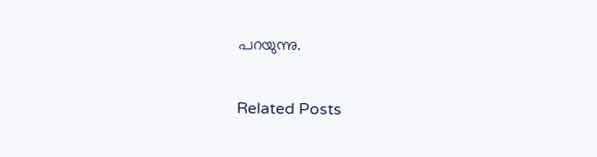പറയുന്നു.

Related Posts